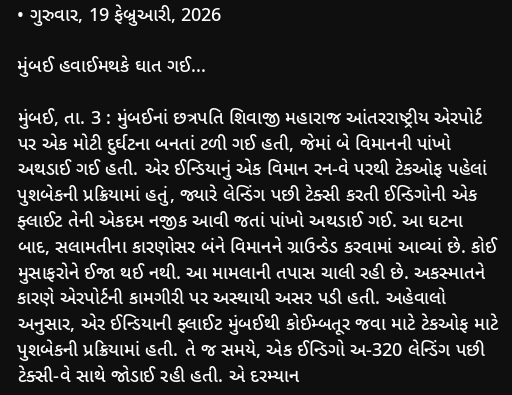• ગુરુવાર, 19 ફેબ્રુઆરી, 2026

મુંબઈ હવાઈમથકે ઘાત ગઈ...

મુંબઈ, તા. 3 : મુંબઈનાં છત્રપતિ શિવાજી મહારાજ આંતરરાષ્ટ્રીય એરપોર્ટ પર એક મોટી દુર્ઘટના બનતાં ટળી ગઈ હતી, જેમાં બે વિમાનની પાંખો અથડાઈ ગઈ હતી. એર ઈન્ડિયાનું એક વિમાન રન-વે પરથી ટેકઓફ પહેલાં પુશબેકની પ્રક્રિયામાં હતું, જ્યારે લેન્ડિંગ પછી ટેક્સી કરતી ઈન્ડિગોની એક ફ્લાઈટ તેની એકદમ નજીક આવી જતાં પાંખો અથડાઈ ગઈ. આ ઘટના બાદ, સલામતીના કારણોસર બંને વિમાનને ગ્રાઉન્ડેડ કરવામાં આવ્યાં છે. કોઈ મુસાફરોને ઈજા થઈ નથી. આ મામલાની તપાસ ચાલી રહી છે. અકસ્માતને કારણે એરપોર્ટની કામગીરી પર અસ્થાયી અસર પડી હતી. અહેવાલો અનુસાર, એર ઈન્ડિયાની ફ્લાઈટ મુંબઈથી કોઈમ્બતૂર જવા માટે ટેકઓફ માટે પુશબેકની પ્રક્રિયામાં હતી. તે જ સમયે, એક ઈન્ડિગો અ-320 લેન્ડિંગ પછી ટેક્સી-વે સાથે જોડાઈ રહી હતી. એ દરમ્યાન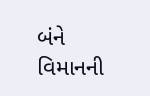બંને વિમાનની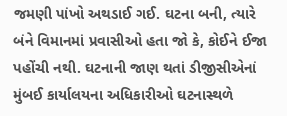જમણી પાંખો અથડાઈ ગઈ. ઘટના બની, ત્યારે બંને વિમાનમાં પ્રવાસીઓ હતા જો કે, કોઈને ઈજા પહોંચી નથી. ઘટનાની જાણ થતાં ડીજીસીએનાં મુંબઈ કાર્યાલયના અધિકારીઓ ઘટનાસ્થળે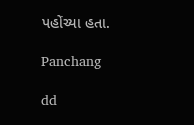પહોંચ્યા હતા.

Panchang

dd